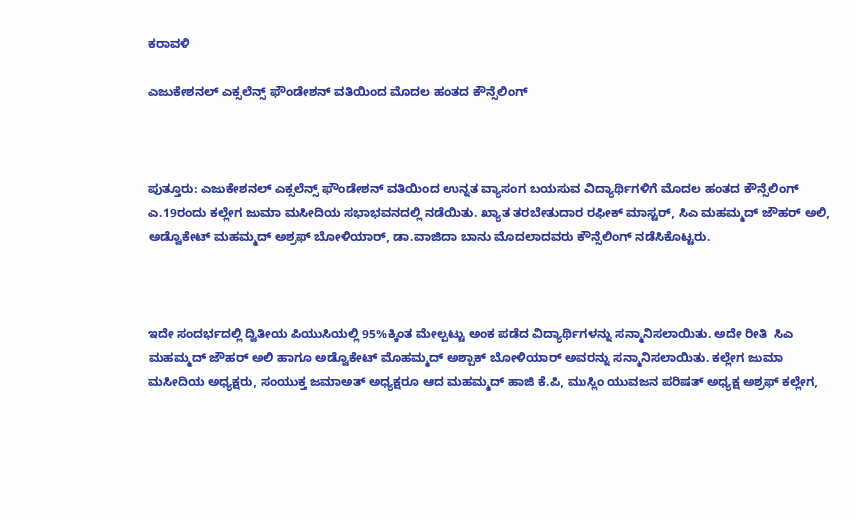ಕರಾವಳಿ

ಎಜುಕೇಶನಲ್ ಎಕ್ಸಲೆನ್ಸ್ ಫೌಂಡೇಶನ್ ವತಿಯಿಂದ ಮೊದಲ ಹಂತದ ಕೌನ್ಸೆಲಿಂಗ್



ಪುತ್ತೂರು: ಎಜುಕೇಶನಲ್ ಎಕ್ಸಲೆನ್ಸ್ ಫೌಂಡೇಶನ್ ವತಿಯಿಂದ ಉನ್ನತ ವ್ಯಾಸಂಗ ಬಯಸುವ ವಿದ್ಯಾರ್ಥಿಗಳಿಗೆ ಮೊದಲ ಹಂತದ ಕೌನ್ಸೆಲಿಂಗ್ ಎ.19ರಂದು ಕಲ್ಲೇಗ ಜುಮಾ ಮಸೀದಿಯ ಸಭಾಭವನದಲ್ಲಿ ನಡೆಯಿತು. ಖ್ಯಾತ ತರಬೇತುದಾರ ರಫೀಕ್ ಮಾಸ್ಟರ್, ಸಿಎ ಮಹಮ್ಮದ್ ಜೌಹರ್ ಅಲಿ, ಅಡ್ವೊಕೇಟ್ ಮಹಮ್ಮದ್ ಅಶ್ರಫ್ ಬೋಳಿಯಾರ್, ಡಾ.ವಾಜಿದಾ ಬಾನು ಮೊದಲಾದವರು ಕೌನ್ಸೆಲಿಂಗ್ ನಡೆಸಿಕೊಟ್ಟರು.



ಇದೇ ಸಂದರ್ಭದಲ್ಲಿ ದ್ವಿತೀಯ ಪಿಯುಸಿಯಲ್ಲಿ 95%ಕ್ಕಿಂತ ಮೇಲ್ಪಟ್ಟು ಅಂಕ ಪಡೆದ ವಿದ್ಯಾರ್ಥಿಗಳನ್ನು ಸನ್ಮಾನಿಸಲಾಯಿತು. ಅದೇ ರೀತಿ  ಸಿಎ ಮಹಮ್ಮದ್ ಜೌಹರ್ ಅಲಿ ಹಾಗೂ ಅಡ್ವೊಕೇಟ್ ಮೊಹಮ್ಮದ್ ಅಶ್ಪಾಕ್ ಬೋಳಿಯಾರ್ ಅವರನ್ನು ಸನ್ಮಾನಿಸಲಾಯಿತು. ಕಲ್ಲೇಗ ಜುಮಾ ಮಸೀದಿಯ ಅಧ್ಯಕ್ಷರು, ಸಂಯುಕ್ತ ಜಮಾಅತ್ ಅಧ್ಯಕ್ಷರೂ ಆದ ಮಹಮ್ಮದ್ ಹಾಜಿ ಕೆ.ಪಿ, ಮುಸ್ಲಿಂ ಯುವಜನ ಪರಿಷತ್ ಅಧ್ಯಕ್ಷ ಅಶ್ರಫ್ ಕಲ್ಲೇಗ,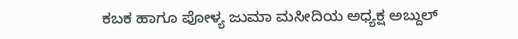ಕಬಕ ಹಾಗೂ ಪೋಳ್ಯ ಜುಮಾ ಮಸೀದಿಯ ಅಧ್ಯಕ್ಷ ಅಬ್ದುಲ್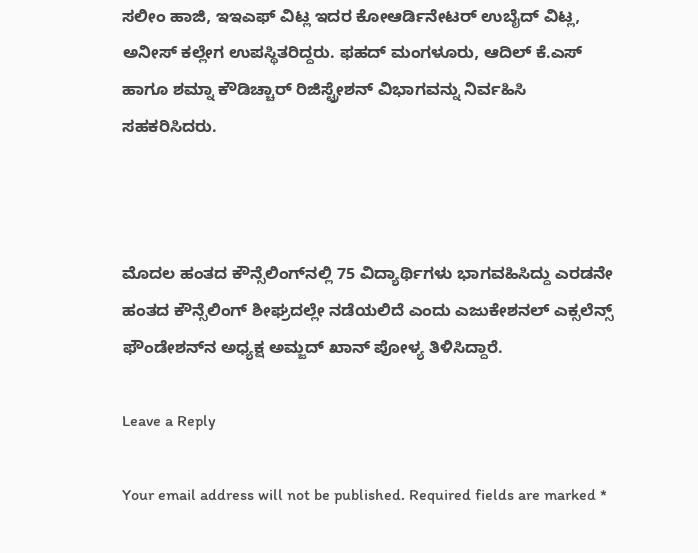ಸಲೀಂ ಹಾಜಿ, ಇಇಎಫ್ ವಿಟ್ಲ ಇದರ ಕೋಆರ್ಡಿನೇಟರ್ ಉಬೈದ್ ವಿಟ್ಲ, ಅನೀಸ್ ಕಲ್ಲೇಗ ಉಪಸ್ಥಿತರಿದ್ದರು. ಫಹದ್ ಮಂಗಳೂರು, ಆದಿಲ್ ಕೆ.ಎಸ್ ಹಾಗೂ ಶಮ್ನಾ ಕೌಡಿಚ್ಚಾರ್ ರಿಜಿಸ್ಟ್ರೇಶನ್ ವಿಭಾಗವನ್ನು ನಿರ್ವಹಿಸಿ ಸಹಕರಿಸಿದರು.



ಮೊದಲ ಹಂತದ ಕೌನ್ಸೆಲಿಂಗ್‌ನಲ್ಲಿ 75 ವಿದ್ಯಾರ್ಥಿಗಳು ಭಾಗವಹಿಸಿದ್ದು ಎರಡನೇ ಹಂತದ ಕೌನ್ಸೆಲಿಂಗ್ ಶೀಘ್ರದಲ್ಲೇ ನಡೆಯಲಿದೆ ಎಂದು ಎಜುಕೇಶನಲ್ ಎಕ್ಸಲೆನ್ಸ್ ಫೌಂಡೇಶನ್‌ನ ಅಧ್ಯಕ್ಷ ಅಮ್ಜದ್ ಖಾನ್ ಪೋಳ್ಯ ತಿಳಿಸಿದ್ದಾರೆ.

Leave a Reply

Your email address will not be published. Required fields are marked *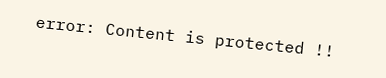error: Content is protected !!